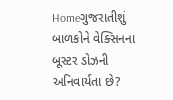Homeગુજરાતીશું બાળકોને વેક્સિનના બૂસ્ટર ડોઝની અનિવાર્યતા છે?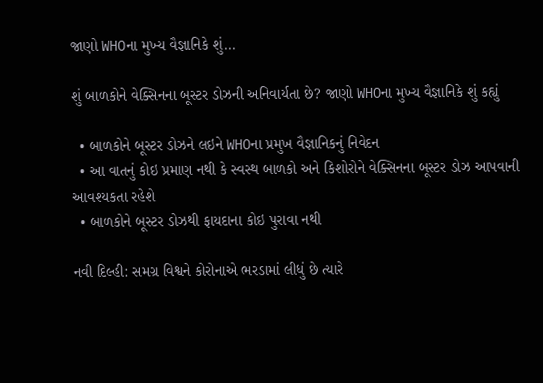જાણો WHOના મુખ્ય વૈજ્ઞાનિકે શું...

શું બાળકોને વેક્સિનના બૂસ્ટર ડોઝની અનિવાર્યતા છે? જાણો WHOના મુખ્ય વૈજ્ઞાનિકે શું કહ્યું

  • બાળકોને બૂસ્ટર ડોઝને લઇને WHOના પ્રમુખ વૈજ્ઞાનિકનું નિવેદન
  • આ વાતનું કોઇ પ્રમાણ નથી કે સ્વસ્થ બાળકો અને કિશોરોને વેક્સિનના બૂસ્ટર ડોઝ આપવાની આવશ્યકતા રહેશે
  • બાળકોને બૂસ્ટર ડોઝથી ફાયદાના કોઇ પુરાવા નથી

નવી દિલ્હી: સમગ્ર વિશ્વને કોરોનાએ ભરડામાં લીધું છે ત્યારે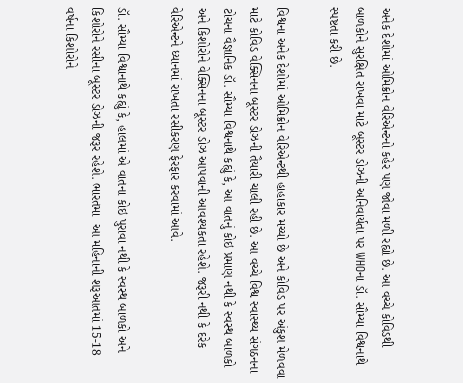અનેક દેશોમાં ઓમિક્રોન વેરિએન્ટનો કહેર પણ જોવા મળી રહ્યો છે. આ વચ્ચે કોવિડથી બાળકોને સુરક્ષિત રાખવા માટે બૂસ્ટર ડોઝની અનિવાર્યતા પર WHOના ડૉ. સૌમ્યા વિશ્વનાથે સ્પષ્ટતા કરી છે.

વિશ્વના અનેક દેશોમાં ઓમિક્રોન વેરિએન્ટથી હાહાકાર મચ્યો છે અને કોવિડ પર અંકુશ મેળવવા માટે કોવિડ વેક્સિનના બૂસ્ટર ડોઝની તૈયારી ચાલી રહી છે. આ વચ્ચે વિશ્વ સ્વાસ્થ્ય સંગઠનના ટોચના વૈજ્ઞાનિક ડૉ. સૌમ્યા વિશ્વનાથે કહ્યું કે, આ વાતનું કોઇ પ્રમાણ નથી કે સ્વસ્થ બાળકો અને કિશોરોને વેક્સિનના બૂસ્ટર ડોઝ આપવાની આવશ્યકતા રહેશે. જરૂરી નથી કે દરેક વેરિએન્ટને ધ્યાનમાં રાખતા રસીકરણ ફેરફાર કરવામાં આવે.

ડૉ. સૌમ્યા વિશ્વાનાથે કહ્યું કે, હાલમાં એ વાતના કોઇ પુરાવા નથી કે સ્વસ્થ બાળકો અને કિશોરોને રસીના બૂસ્ટર ડોઝની જરૂર રહેશે. ભારતમા  આ મહિનાની શરૂઆતમાં 15-18 વર્ષના કિશોરોને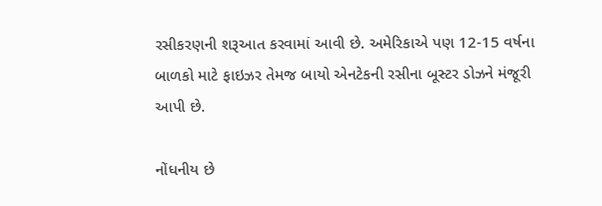રસીકરણની શરૂઆત કરવામાં આવી છે. અમેરિકાએ પણ 12-15 વર્ષના બાળકો માટે ફાઇઝર તેમજ બાયો એનટેકની રસીના બૂસ્ટર ડોઝને મંજૂરી આપી છે.

નોંધનીય છે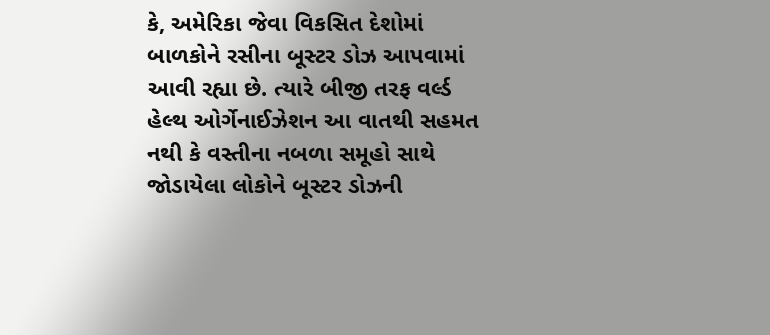કે, અમેરિકા જેવા વિકસિત દેશોમાં બાળકોને રસીના બૂસ્ટર ડોઝ આપવામાં આવી રહ્યા છે. ત્યારે બીજી તરફ વર્લ્ડ હેલ્થ ઓર્ગેનાઈઝેશન આ વાતથી સહમત નથી કે વસ્તીના નબળા સમૂહો સાથે જોડાયેલા લોકોને બૂસ્ટર ડોઝની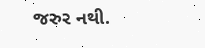જરુર નથી.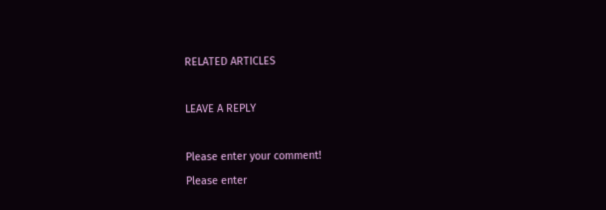RELATED ARTICLES

LEAVE A REPLY

Please enter your comment!
Please enter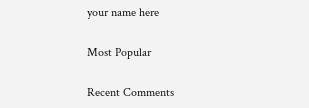your name here

Most Popular

Recent Comments